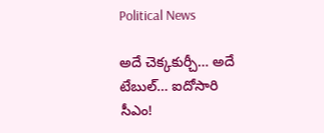Political News

అదే చెక్క‌కుర్చీ… అదే టేబుల్‌… ఐదోసారి సీఎం!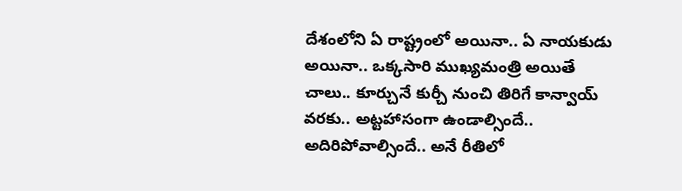దేశంలోని ఏ రాష్ట్రంలో అయినా.. ఏ నాయ‌కుడు అయినా.. ఒక్క‌సారి ముఖ్య‌మంత్రి అయితే చాలు.. కూర్చునే కుర్చీ నుంచి తిరిగే కాన్వాయ్ వ‌ర‌కు.. అట్ట‌హాసంగా ఉండాల్సిందే.. అదిరిపోవాల్సిందే.. అనే రీతిలో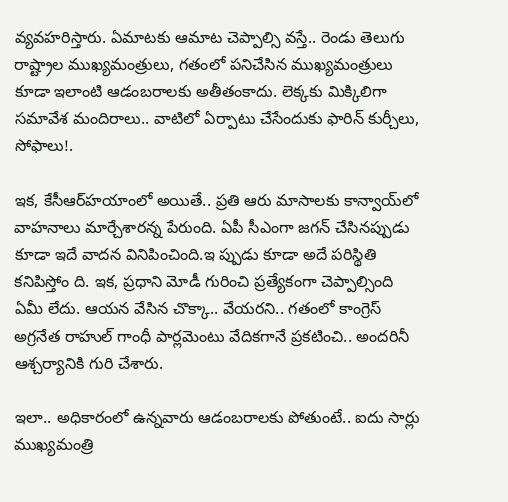వ్య‌వ‌హ‌రిస్తారు. ఏమాట‌కు ఆమాట చెప్పాల్సి వ‌స్తే.. రెండు తెలుగు రాష్ట్రాల ముఖ్య‌మంత్రులు, గ‌తంలో ప‌నిచేసిన ముఖ్య‌మంత్రులు కూడా ఇలాంటి ఆడంబ‌రాల‌కు అతీతంకాదు. లెక్క‌కు మిక్కిలిగా స‌మావేశ మందిరాలు.. వాటిలో ఏర్పాటు చేసేందుకు ఫారిన్ కుర్చీలు, సోఫాలు!.

ఇక‌, కేసీఆర్‌హ‌యాంలో అయితే.. ప్ర‌తి ఆరు మాసాల‌కు కాన్వాయ్‌లో వాహ‌నాలు మార్చేశార‌న్న పేరుంది. ఏపీ సీఎంగా జ‌గ‌న్ చేసిన‌ప్పుడు కూడా ఇదే వాద‌న వినిపించింది.ఇ ప్పుడు కూడా అదే ప‌రిస్థితి క‌నిపిస్తోం ది. ఇక‌, ప్ర‌ధాని మోడీ గురించి ప్ర‌త్యేకంగా చెప్పాల్సింది ఏమీ లేదు. ఆయ‌న వేసిన చొక్కా.. వేయ‌ర‌ని.. గ‌తంలో కాంగ్రెస్ అగ్ర‌నేత రాహుల్ గాంధీ పార్ల‌మెంటు వేదిక‌గానే ప్ర‌క‌టించి.. అంద‌రినీ ఆశ్చ‌ర్యానికి గురి చేశారు.

ఇలా.. అధికారంలో ఉన్న‌వారు ఆడంబ‌రాల‌కు పోతుంటే.. ఐదు సార్లు ముఖ్య‌మంత్రి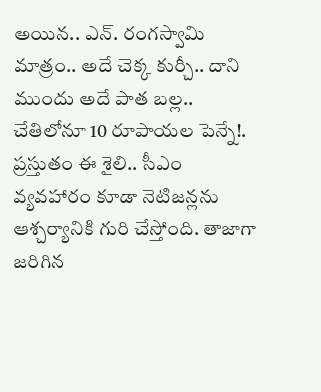అయిన‌.. ఎన్‌. రంగ‌స్వామి మాత్రం.. అదే చెక్క కుర్చీ.. దాని ముందు అదే పాత బ‌ల్ల‌.. చేతిలోనూ 10 రూపాయ‌ల పెన్నే!. ప్ర‌స్తుతం ఈ శైలి.. సీఎం వ్య‌వ‌హారం కూడా నెటిజ‌న్ల‌ను ఆశ్చ‌ర్యానికి గురి చేస్తోంది. తాజాగా జ‌రిగిన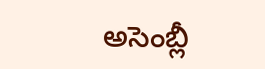అసెంబ్లీ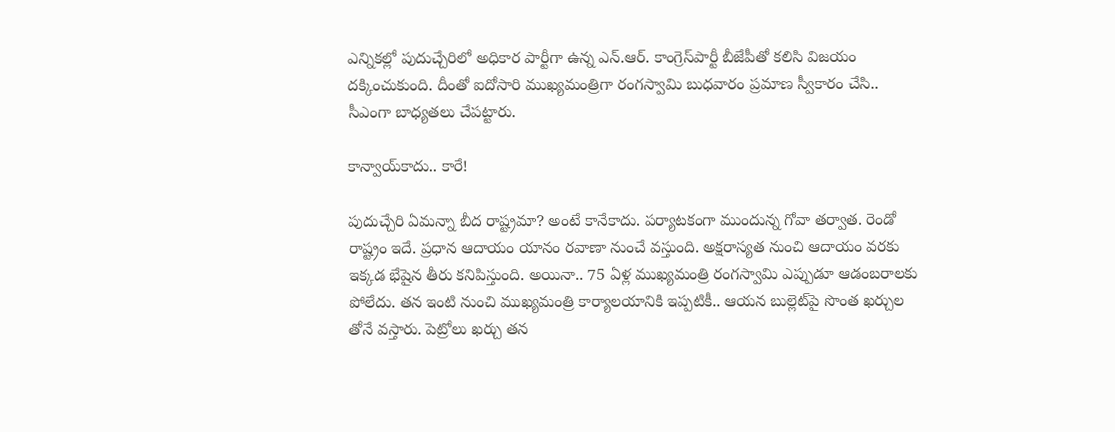ఎన్నిక‌ల్లో పుదుచ్చేరిలో అధికార పార్టీగా ఉన్న ఎన్‌.ఆర్‌. కాంగ్రెస్‌పార్టీ బీజేపీతో క‌లిసి విజ‌యం ద‌క్కించుకుంది. దీంతో ఐదోసారి ముఖ్య‌మంత్రిగా రంగ‌స్వామి బుధ‌వారం ప్ర‌మాణ స్వీకారం చేసి.. సీఎంగా బాధ్య‌త‌లు చేప‌ట్టారు.

కాన్వాయ్‌కాదు.. కారే!

పుదుచ్చేరి ఏమన్నా బీద రాష్ట్ర‌మా? అంటే కానేకాదు. ప‌ర్యాట‌కంగా ముందున్న గోవా త‌ర్వాత‌. రెండో రాష్ట్రం ఇదే. ప్ర‌ధాన ఆదాయం యానం ర‌వాణా నుంచే వ‌స్తుంది. అక్ష‌రాస్య‌త నుంచి ఆదాయం వ‌ర‌కు ఇక్క‌డ భేషైన తీరు క‌నిపిస్తుంది. అయినా.. 75 ఏళ్ల ముఖ్య‌మంత్రి రంగ‌స్వామి ఎప్పుడూ ఆడంబ‌రాల‌కు పోలేదు. త‌న ఇంటి నుంచి ముఖ్య‌మంత్రి కార్యాల‌యానికి ఇప్ప‌టికీ.. ఆయ‌న బుల్లెట్‌పై సొంత ఖ‌ర్చుల తోనే వ‌స్తారు. పెట్రోలు ఖ‌ర్చు త‌న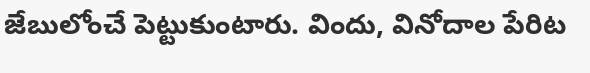జేబులోంచే పెట్టుకుంటారు. విందు, వినోదాల పేరిట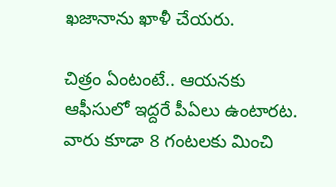ఖ‌జానాను ఖాళీ చేయ‌రు.

చిత్రం ఏంటంటే.. ఆయ‌న‌కు ఆఫీసులో ఇద్ద‌రే పీఏలు ఉంటారట‌. వారు కూడా 8 గంట‌ల‌కు మించి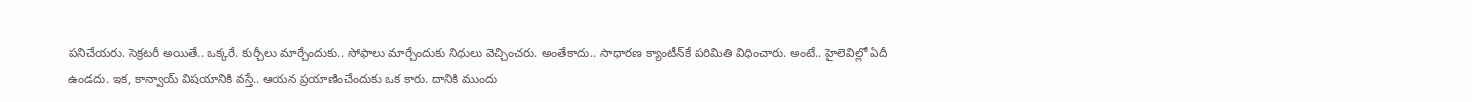ప‌నిచేయ‌రు. సెక్ర‌ట‌రీ అయితే.. ఒక్క‌రే. కుర్చీలు మార్చేందుకు.. సోఫాలు మార్చేందుకు నిధులు వెచ్చించ‌రు. అంతేకాదు.. సాధార‌ణ క్యాంటీన్‌కే ప‌రిమితి విధించారు. అంటే.. హైలెవిల్లో ఏదీ ఉండ‌దు. ఇక‌, కాన్వాయ్ విష‌యానికి వ‌స్తే.. ఆయ‌న ప్ర‌యాణించేందుకు ఒక కారు. దానికి ముందు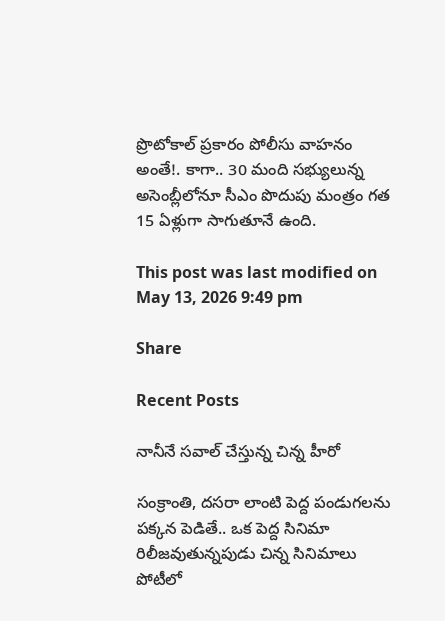ప్రొటోకాల్ ప్ర‌కారం పోలీసు వాహ‌నం అంతే!. కాగా.. 30 మంది స‌భ్యులున్న అసెంబ్లీలోనూ సీఎం పొదుపు మంత్రం గ‌త 15 ఏళ్లుగా సాగుతూనే ఉంది.

This post was last modified on May 13, 2026 9:49 pm

Share

Recent Posts

నానీనే స‌వాల్ చేస్తున్న చిన్న హీరో

సంక్రాంతి, ద‌స‌రా లాంటి పెద్ద పండుగ‌ల‌ను ప‌క్క‌న పెడితే.. ఒక పెద్ద సినిమా రిలీజ‌వుతున్న‌పుడు చిన్న సినిమాలు పోటీలో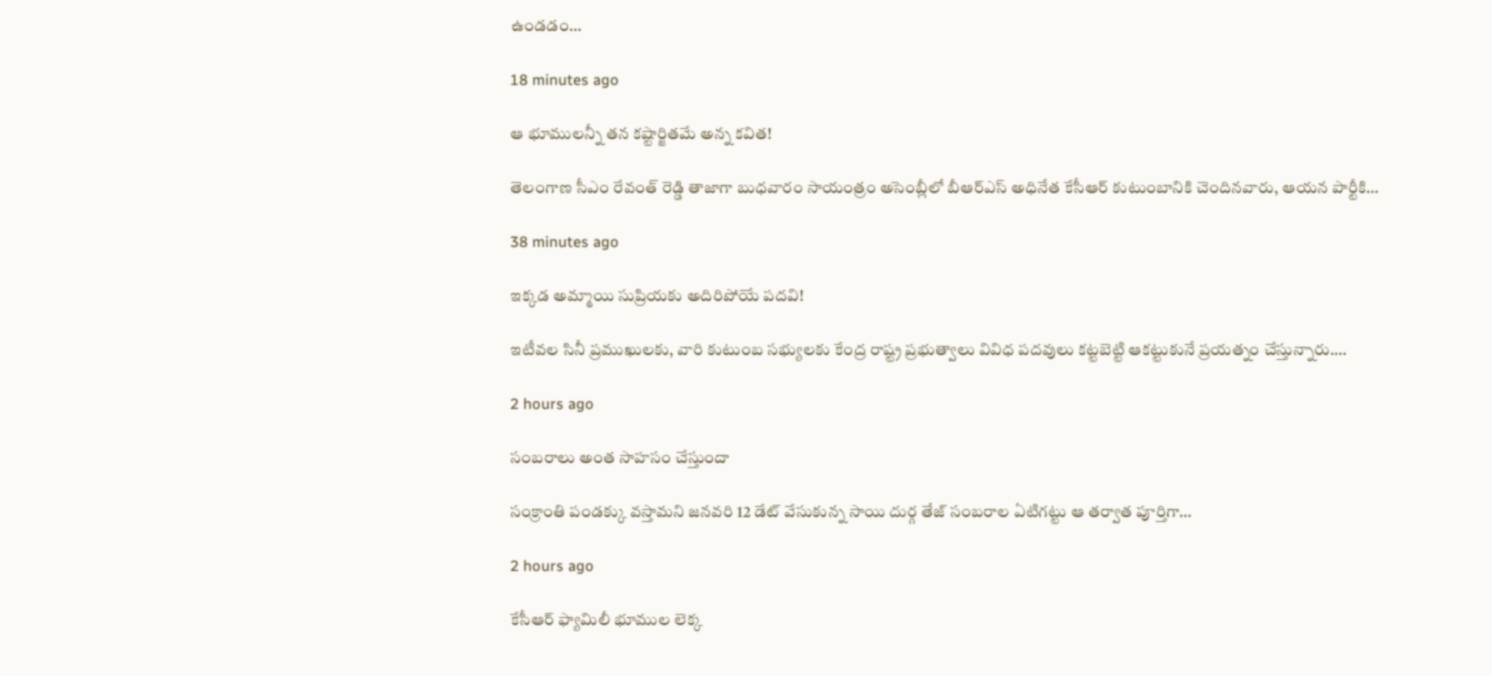ఉండ‌డం…

18 minutes ago

ఆ భూములన్నీ తన కష్టార్జితమే అన్న కవిత!

తెలంగాణ సీఎం రేవంత్ రెడ్డి తాజాగా బుధవారం సాయంత్రం అసెంబ్లీలో బీఆర్‌ఎస్ అధినేత కేసీఆర్ కుటుంబానికి చెందినవారు, ఆయన పార్టీకి…

38 minutes ago

ఇక్కడ అమ్మాయి సుప్రియకు అదిరిపోయే పదవి!

ఇటీవల సినీ ప్రముఖులకు, వారి కుటుంబ సభ్యులకు కేంద్ర రాష్ట్ర ప్రభుత్వాలు వివిధ పదవులు కట్టబెట్టి ఆకట్టుకునే ప్రయత్నం చేస్తున్నారు.…

2 hours ago

సంబరాలు అంత సాహసం చేస్తుందా

సంక్రాంతి పండక్కు వస్తామని జనవరి 12 డేట్ వేసుకున్న సాయి దుర్గ తేజ్ సంబరాల ఏటిగట్టు ఆ తర్వాత పూర్తిగా…

2 hours ago

కేసీఆర్ ఫ్యామిలీ భూముల లెక్క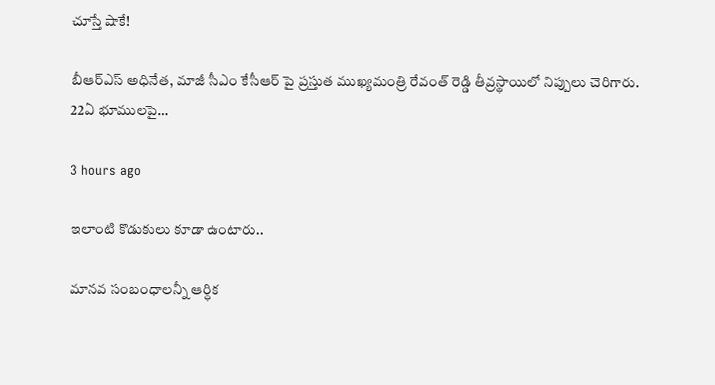చూస్తే షాకే!

బీఆర్‌ఎస్ అధినేత, మాజీ సీఎం కేసీఆర్‌ పై ప్రస్తుత ముఖ్యమంత్రి రేవంత్ రెడ్డి తీవ్రస్థాయిలో నిప్పులు చెరిగారు. 22ఏ భూములపై…

3 hours ago

ఇలాంటి కొడుకులు కూడా ఉంటారు..

మానవ సంబంధాలన్నీ ఆర్ధిక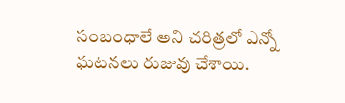సంబంధాలే అని చరిత్రలో ఎన్నో ఘటనలు రుజువు చేశాయి.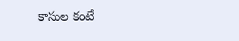కాసుల కంటే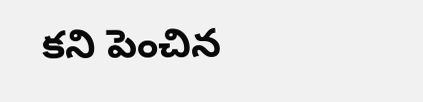కని పెంచిన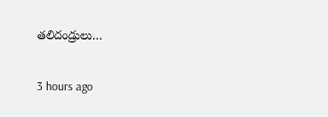తలిదండ్రులు…

3 hours ago